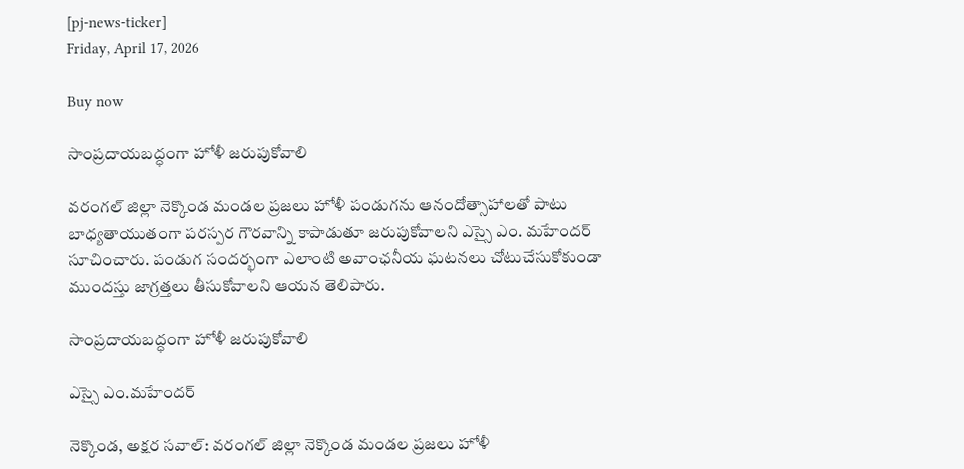[pj-news-ticker]
Friday, April 17, 2026

Buy now

సాంప్రదాయబద్ధంగా హోళీ జరుపుకోవాలి

వరంగల్ జిల్లా నెక్కొండ మండల ప్రజలు హోళీ పండుగను ఆనందోత్సాహాలతో పాటు బాధ్యతాయుతంగా పరస్పర గౌరవాన్ని కాపాడుతూ జరుపుకోవాలని ఎస్సై ఎం. మహేందర్ సూచించారు. పండుగ సందర్భంగా ఎలాంటి అవాంఛనీయ ఘటనలు చోటుచేసుకోకుండా ముందస్తు జాగ్రత్తలు తీసుకోవాలని ఆయన తెలిపారు.

సాంప్రదాయబద్ధంగా హోళీ జరుపుకోవాలి

ఎస్సై ఎం.మహేందర్

నెక్కొండ, అక్షర సవాల్: వరంగల్ జిల్లా నెక్కొండ మండల ప్రజలు హోళీ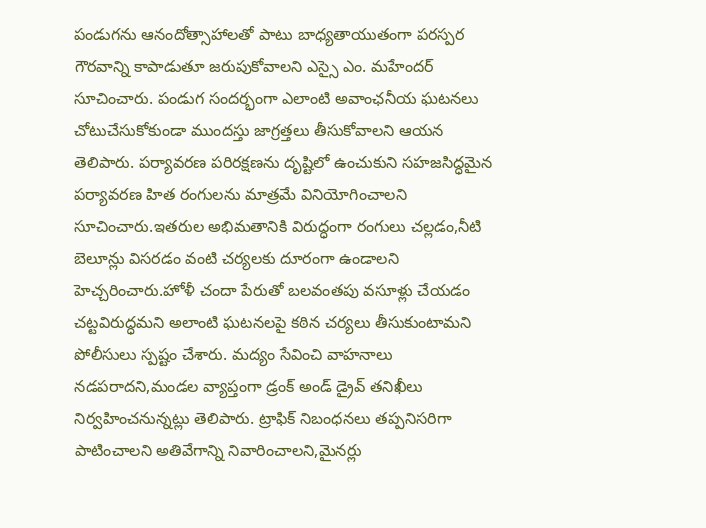పండుగను ఆనందోత్సాహాలతో పాటు బాధ్యతాయుతంగా పరస్పర గౌరవాన్ని కాపాడుతూ జరుపుకోవాలని ఎస్సై ఎం. మహేందర్ సూచించారు. పండుగ సందర్భంగా ఎలాంటి అవాంఛనీయ ఘటనలు చోటుచేసుకోకుండా ముందస్తు జాగ్రత్తలు తీసుకోవాలని ఆయన తెలిపారు. పర్యావరణ పరిరక్షణను దృష్టిలో ఉంచుకుని సహజసిద్ధమైన పర్యావరణ హిత రంగులను మాత్రమే వినియోగించాలని సూచించారు.ఇతరుల అభిమతానికి విరుద్ధంగా రంగులు చల్లడం,నీటి బెలూన్లు విసరడం వంటి చర్యలకు దూరంగా ఉండాలని హెచ్చరించారు.హోళీ చందా పేరుతో బలవంతపు వసూళ్లు చేయడం చట్టవిరుద్ధమని అలాంటి ఘటనలపై కఠిన చర్యలు తీసుకుంటామని పోలీసులు స్పష్టం చేశారు. మద్యం సేవించి వాహనాలు నడపరాదని,మండల వ్యాప్తంగా డ్రంక్ అండ్ డ్రైవ్ తనిఖీలు నిర్వహించనున్నట్లు తెలిపారు. ట్రాఫిక్ నిబంధనలు తప్పనిసరిగా పాటించాలని అతివేగాన్ని నివారించాలని,మైనర్లు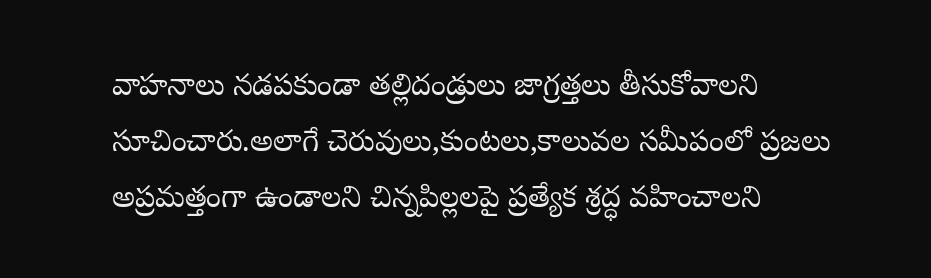వాహనాలు నడపకుండా తల్లిదండ్రులు జాగ్రత్తలు తీసుకోవాలని సూచించారు.అలాగే చెరువులు,కుంటలు,కాలువల సమీపంలో ప్రజలు అప్రమత్తంగా ఉండాలని చిన్నపిల్లలపై ప్రత్యేక శ్రద్ధ వహించాలని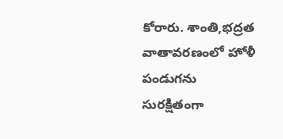కోరారు. శాంతి,భద్రత వాతావరణంలో హోళీ పండుగను సురక్షితంగా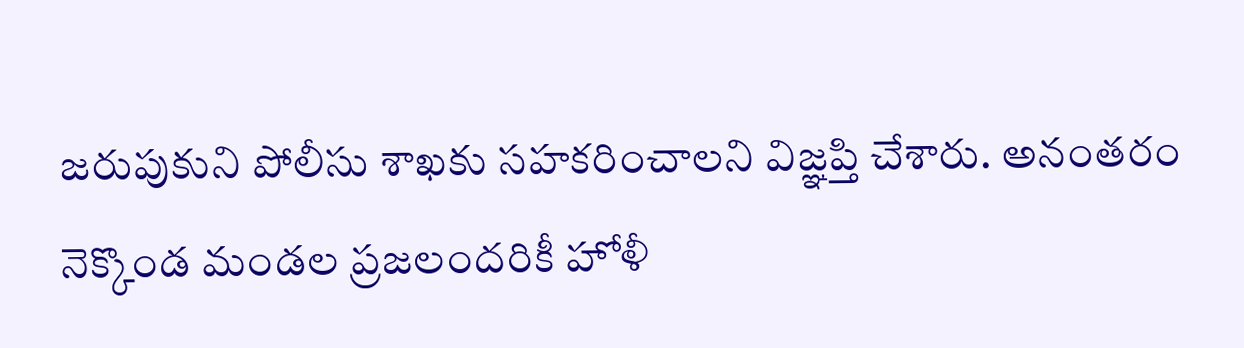జరుపుకుని పోలీసు శాఖకు సహకరించాలని విజ్ఞప్తి చేశారు. అనంతరం నెక్కొండ మండల ప్రజలందరికీ హోళీ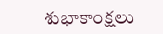శుభాకాంక్షలు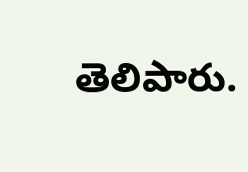తెలిపారు.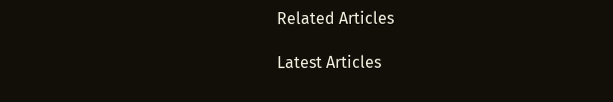Related Articles

Latest Articles